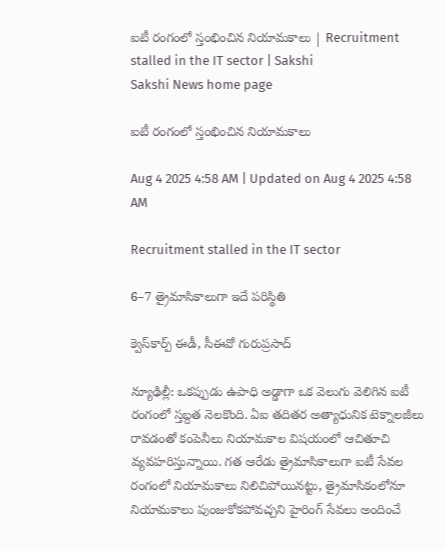ఐటీ రంగంలో స్తంభించిన నియామకాలు | Recruitment stalled in the IT sector | Sakshi
Sakshi News home page

ఐటీ రంగంలో స్తంభించిన నియామకాలు

Aug 4 2025 4:58 AM | Updated on Aug 4 2025 4:58 AM

Recruitment stalled in the IT sector

6–7 త్రైమాసికాలుగా ఇదే పరిస్థితి

క్వెస్‌కార్ప్‌ ఈడీ, సీఈవో గురుప్రసాద్‌

న్యూఢిల్లీ: ఒకప్పుడు ఉపాధి అడ్డాగా ఒక వెలుగు వెలిగిన ఐటీ రంగంలో స్తబ్దత నెలకొంది. ఏఐ తదితర అత్యాధునిక టెక్నాలజీలు రావడంతో కంపెనీలు నియామకాల విషయంలో ఆచితూచి వ్యవహరిస్తున్నాయి. గత ఆరేడు త్రైమాసికాలుగా ఐటీ సేవల రంగంలో నియామకాలు నిలిచిపోయినట్టు, త్రైమాసికంలోనూ నియామకాలు పుంజుకోకపోవచ్చని హైరింగ్‌ సేవలు అందించే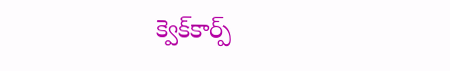క్వెక్‌కార్ప్‌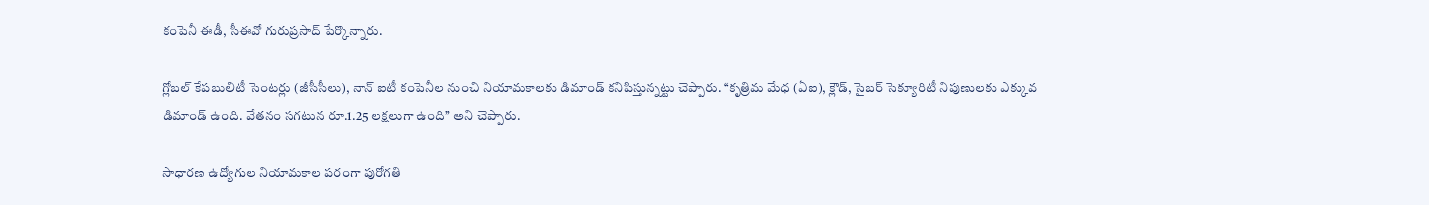కంపెనీ ఈడీ, సీఈవో గురుప్రసాద్‌ పేర్కొన్నారు.

గ్లోబల్‌ కేపబులిటీ సెంటర్లు (జీసీసీలు), నాన్‌ ఐటీ కంపెనీల నుంచి నియామకాలకు డిమాండ్‌ కనిపిస్తున్నట్టు చెప్పారు. ‘‘కృత్రిమ మేధ (ఏఐ), క్లౌడ్, సైబర్‌ సెక్యూరిటీ నిపుణులకు ఎక్కువ డిమాండ్‌ ఉంది. వేతనం సగటున రూ.1.25 లక్షలుగా ఉంది’’ అని చెప్పారు.

సాధారణ ఉద్యోగుల నియామకాల పరంగా పురోగతి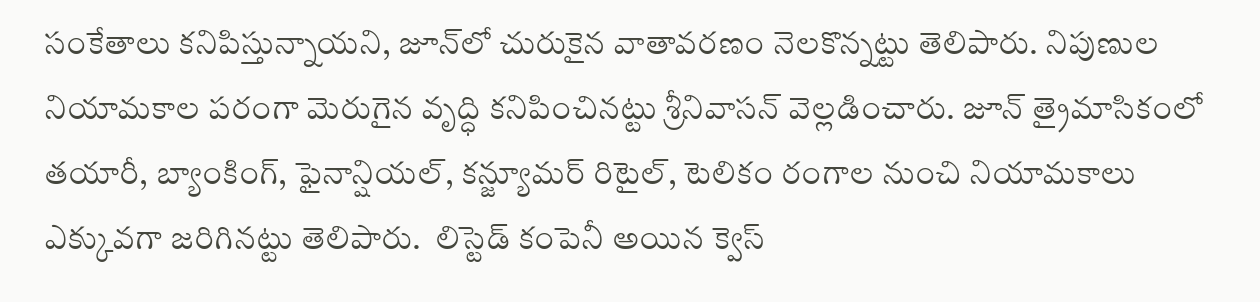సంకేతాలు కనిపిస్తున్నాయని, జూన్‌లో చురుకైన వాతావరణం నెలకొన్నట్టు తెలిపారు. నిపుణుల నియామకాల పరంగా మెరుగైన వృద్ధి కనిపించినట్టు శ్రీనివాసన్‌ వెల్లడించారు. జూన్‌ త్రైమాసికంలో తయారీ, బ్యాంకింగ్, ఫైనాన్షియల్, కన్జ్యూమర్‌ రిటైల్, టెలికం రంగాల నుంచి నియామకాలు ఎక్కువగా జరిగినట్టు తెలిపారు.  లిస్టెడ్‌ కంపెనీ అయిన క్వెస్‌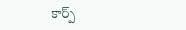కార్ప్‌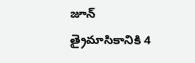జూన్‌ త్రైమాసికానికి 4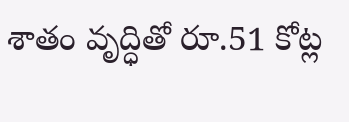శాతం వృద్ధితో రూ.51 కోట్ల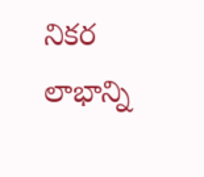నికర లాభాన్ని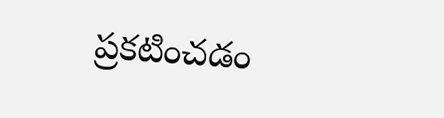ప్రకటించడం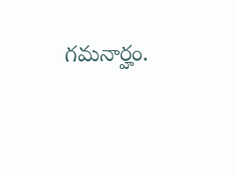గమనార్హం.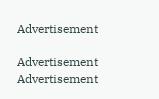Advertisement

Advertisement
Advertisement